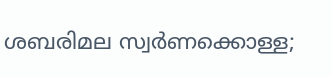ശബരിമല സ്വര്‍ണക്കൊള്ള;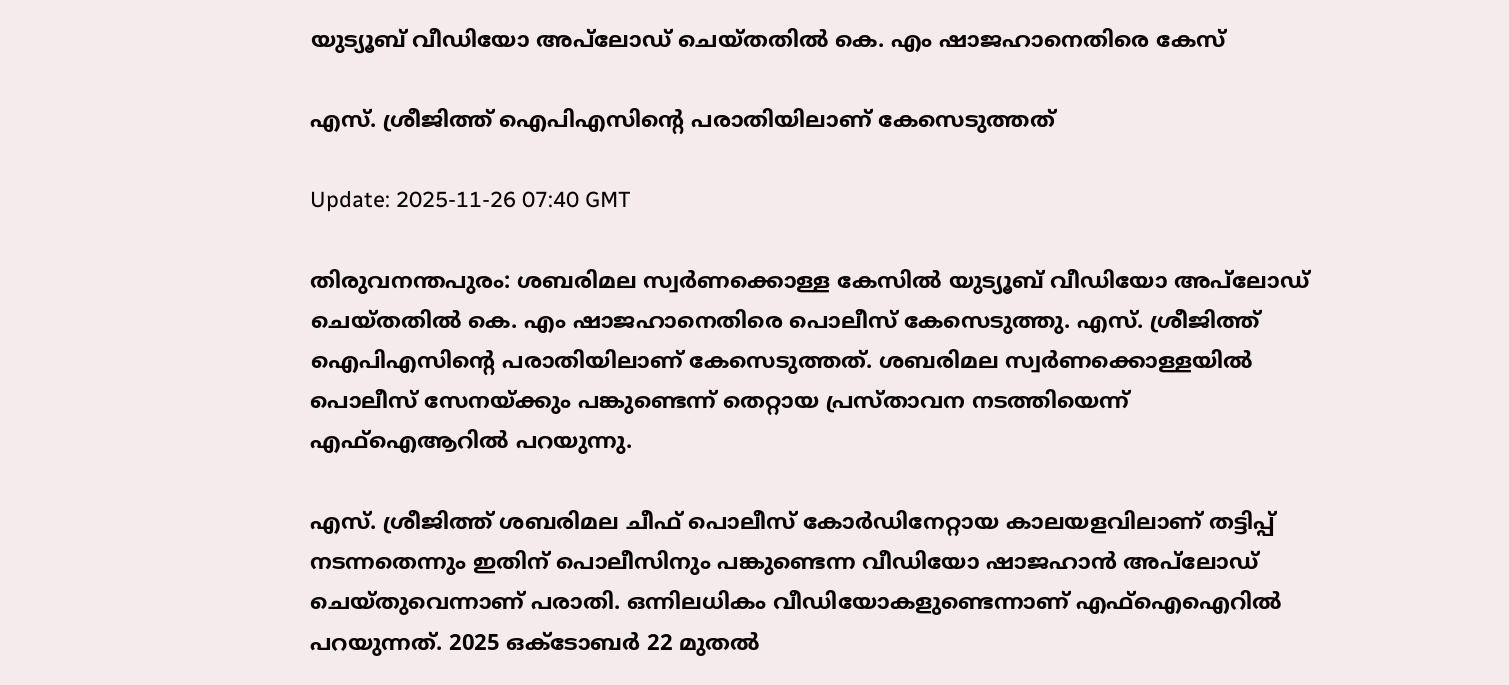യുട്യൂബ് വീഡിയോ അപ്‍ലോഡ് ചെയ്തതിൽ കെ. എം ഷാജഹാനെതിരെ കേസ്

എസ്. ശ്രീജിത്ത് ഐപിഎസിന്‍റെ പരാതിയിലാണ് കേസെടുത്തത്

Update: 2025-11-26 07:40 GMT

തിരുവനന്തപുരം: ശബരിമല സ്വർണക്കൊള്ള കേസിൽ യുട്യൂബ് വീഡിയോ അപ്‍ലോഡ് ചെയ്തതിൽ കെ. എം ഷാജഹാനെതിരെ പൊലീസ് കേസെടുത്തു. എസ്. ശ്രീജിത്ത് ഐപിഎസിന്‍റെ പരാതിയിലാണ് കേസെടുത്തത്. ശബരിമല സ്വർണക്കൊള്ളയിൽ പൊലീസ് സേനയ്ക്കും പങ്കുണ്ടെന്ന് തെറ്റായ പ്രസ്താവന നടത്തിയെന്ന് എഫ്ഐആറിൽ പറയുന്നു.

എസ്. ശ്രീജിത്ത് ശബരിമല ചീഫ് പൊലീസ് കോര്‍ഡിനേറ്റായ കാലയളവിലാണ് തട്ടിപ്പ് നടന്നതെന്നും ഇതിന് പൊലീസിനും പങ്കുണ്ടെന്ന വീഡിയോ ഷാജഹാൻ അപ്‍ലോഡ് ചെയ്തുവെന്നാണ് പരാതി. ഒന്നിലധികം വീഡിയോകളുണ്ടെന്നാണ് എഫ്ഐഐറിൽ പറയുന്നത്. 2025 ഒക്ടോബര്‍ 22 മുതൽ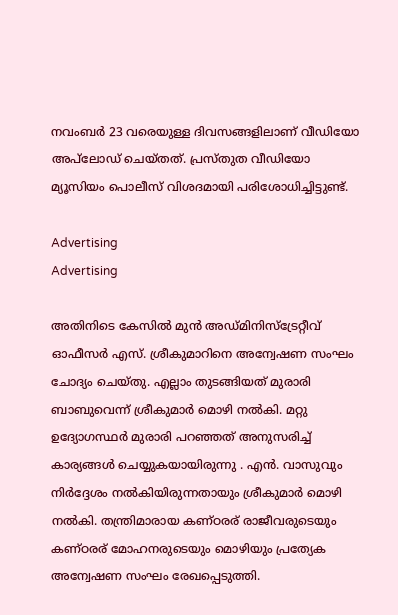നവംബര്‍ 23 വരെയുള്ള ദിവസങ്ങളിലാണ് വീഡിയോ അപ്‍ലോഡ് ചെയ്തത്. പ്രസ്തുത വീഡിയോ മ്യൂസിയം പൊലീസ് വിശദമായി പരിശോധിച്ചിട്ടുണ്ട്.

Advertising
Advertising

അതിനിടെ കേസിൽ മുൻ അഡ്മിനിസ്ട്രേറ്റീവ് ഓഫീസർ എസ്. ശ്രീകുമാറിനെ അന്വേഷണ സംഘം ചോദ്യം ചെയ്തു. എല്ലാം തുടങ്ങിയത് മുരാരി ബാബുവെന്ന് ശ്രീകുമാർ മൊഴി നൽകി. മറ്റു ഉദ്യോഗസ്ഥർ മുരാരി പറഞ്ഞത് അനുസരിച്ച് കാര്യങ്ങൾ ചെയ്യുകയായിരുന്നു . എൻ. വാസുവും നിർദ്ദേശം നൽകിയിരുന്നതായും ശ്രീകുമാർ മൊഴി നൽകി. തന്ത്രിമാരായ കണ്ഠരര് രാജീവരുടെയും കണ്ഠരര് മോഹനരുടെയും മൊഴിയും പ്രത്യേക അന്വേഷണ സംഘം രേഖപ്പെടുത്തി.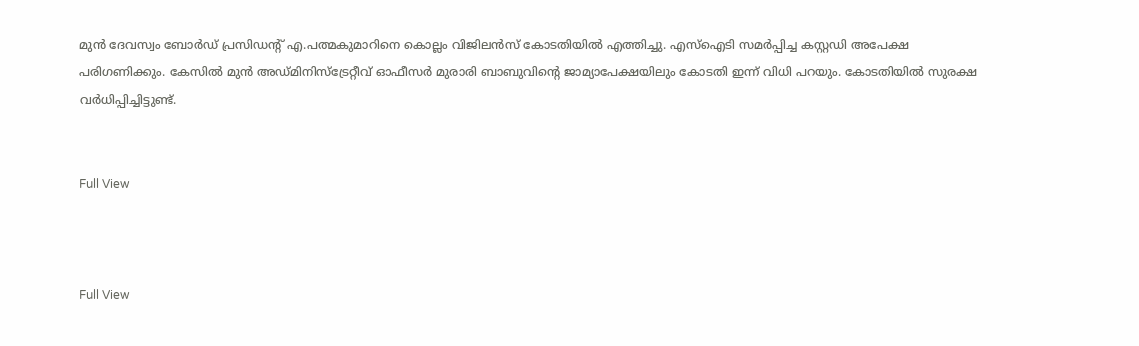മുൻ ദേവസ്വം ബോർഡ് പ്രസിഡന്‍റ് എ.പത്മകുമാറിനെ കൊല്ലം വിജിലൻസ് കോടതിയിൽ എത്തിച്ചു. എസ്ഐടി സമർപ്പിച്ച കസ്റ്റഡി അപേക്ഷ പരിഗണിക്കും. കേസിൽ മുൻ അഡ്മിനിസ്ട്രേറ്റീവ് ഓഫീസർ മുരാരി ബാബുവിന്‍റെ ജാമ്യാപേക്ഷയിലും കോടതി ഇന്ന് വിധി പറയും. കോടതിയിൽ സുരക്ഷ വർധിപ്പിച്ചിട്ടുണ്ട്.


Full View



Full View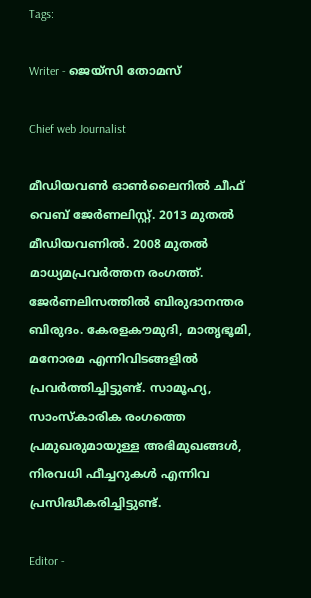Tags:

Writer - ജെയ്സി തോമസ്

Chief web Journalist

മീഡിയവൺ ഓൺലൈനിൽ ചീഫ് വെബ് ജേർണലിസ്റ്റ്. 2013 മുതൽ മീഡിയവണിൽ. 2008 മുതൽ മാധ്യമപ്രവർത്തന രംഗത്ത്. ജേർണലിസത്തിൽ ബിരുദാനന്തര ബിരുദം. കേരളകൗമുദി, മാതൃഭൂമി, മനോരമ എന്നിവിടങ്ങളിൽ പ്രവർത്തിച്ചിട്ടുണ്ട്. സാമൂഹ്യ, സാംസ്‌കാരിക രംഗത്തെ പ്രമുഖരുമായുള്ള അഭിമുഖങ്ങൾ, നിരവധി ഫീച്ചറുകൾ എന്നിവ പ്രസിദ്ധീകരിച്ചിട്ടുണ്ട്.

Editor -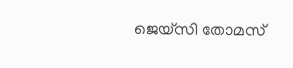ജെയ്സി തോമസ്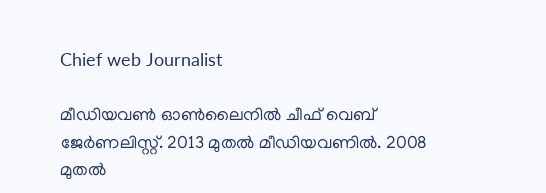Chief web Journalist

മീഡിയവൺ ഓൺലൈനിൽ ചീഫ് വെബ് ജേർണലിസ്റ്റ്. 2013 മുതൽ മീഡിയവണിൽ. 2008 മുതൽ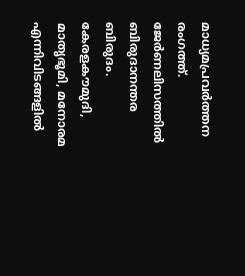മാധ്യമപ്രവർത്തന രംഗത്ത്. ജേർണലിസത്തിൽ ബിരുദാനന്തര ബിരുദം. കേരളകൗമുദി, മാതൃഭൂമി, മനോരമ എന്നിവിടങ്ങളിൽ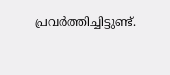പ്രവർത്തിച്ചിട്ടുണ്ട്.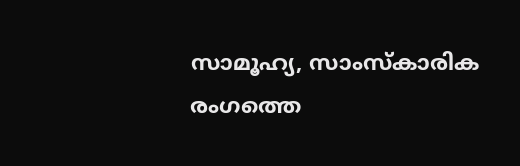സാമൂഹ്യ, സാംസ്‌കാരിക രംഗത്തെ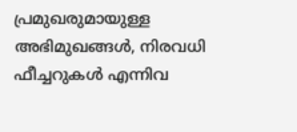പ്രമുഖരുമായുള്ള അഭിമുഖങ്ങൾ, നിരവധി ഫീച്ചറുകൾ എന്നിവ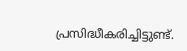പ്രസിദ്ധീകരിച്ചിട്ടുണ്ട്.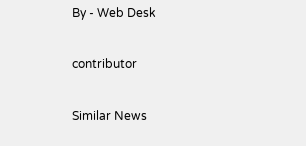By - Web Desk

contributor

Similar News